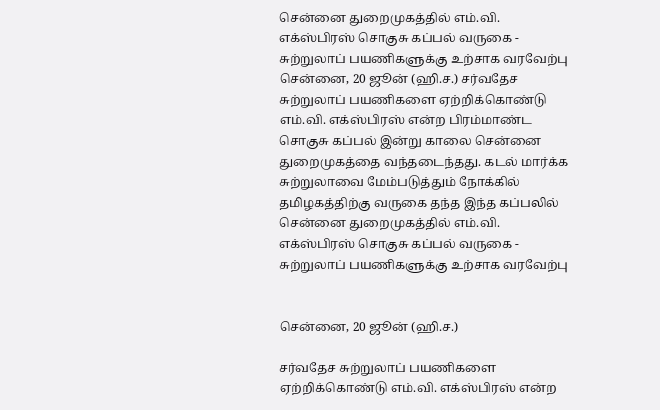சென்னை துறைமுகத்தில் எம்.வி. எக்ஸ்பிரஸ் சொகுசு கப்பல் வருகை - சுற்றுலாப் பயணிகளுக்கு உற்சாக வரவேற்பு
சென்னை, 20 ஜூன் (ஹி.ச.) சர்வதேச சுற்றுலாப் பயணிகளை ஏற்றிக்கொண்டு எம்.வி. எக்ஸ்பிரஸ் என்ற பிரம்மாண்ட சொகுசு கப்பல் இன்று காலை சென்னை துறைமுகத்தை வந்தடைந்தது. கடல் மார்க்க சுற்றுலாவை மேம்படுத்தும் நோக்கில் தமிழகத்திற்கு வருகை தந்த இந்த கப்பலில்
சென்னை துறைமுகத்தில் எம்.வி. எக்ஸ்பிரஸ் சொகுசு கப்பல் வருகை -  சுற்றுலாப் பயணிகளுக்கு உற்சாக வரவேற்பு


சென்னை, 20 ஜூன் (ஹி.ச.)

சர்வதேச சுற்றுலாப் பயணிகளை ஏற்றிக்கொண்டு எம்.வி. எக்ஸ்பிரஸ் என்ற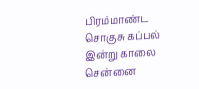பிரம்மாண்ட சொகுசு கப்பல் இன்று காலை சென்னை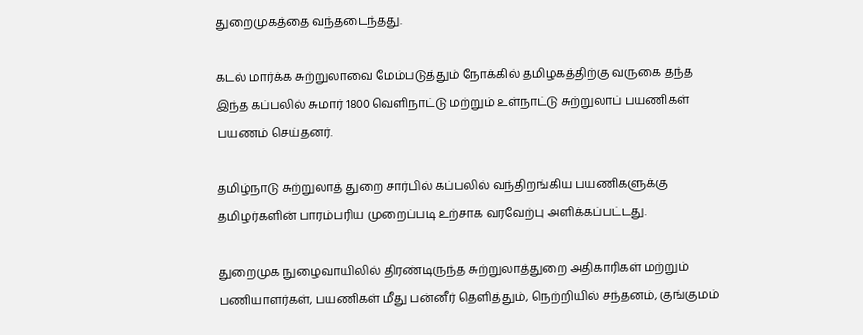துறைமுகத்தை வந்தடைந்தது.

கடல் மார்க்க சுற்றுலாவை மேம்படுத்தும் நோக்கில் தமிழகத்திற்கு வருகை தந்த இந்த கப்பலில் சுமார் 1800 வெளிநாட்டு மற்றும் உள்நாட்டு சுற்றுலாப் பயணிகள் பயணம் செய்தனர்.

தமிழ்நாடு சுற்றுலாத் துறை சார்பில் கப்பலில் வந்திறங்கிய பயணிகளுக்கு தமிழர்களின் பாரம்பரிய முறைப்படி உற்சாக வரவேற்பு அளிக்கப்பட்டது.

துறைமுக நுழைவாயிலில் திரண்டிருந்த சுற்றுலாத்துறை அதிகாரிகள் மற்றும் பணியாளர்கள், பயணிகள் மீது பன்னீர் தெளித்தும், நெற்றியில் சந்தனம், குங்குமம்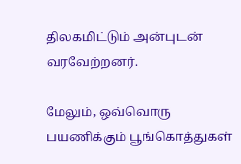திலகமிட்டும் அன்புடன் வரவேற்றனர்.

மேலும், ஒவ்வொரு பயணிக்கும் பூங்கொத்துகள்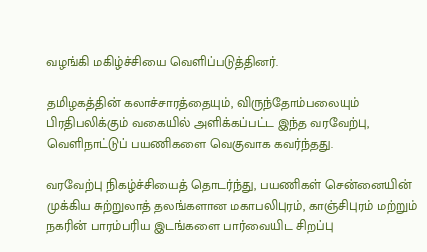வழங்கி மகிழ்ச்சியை வெளிப்படுத்தினர்.

தமிழகத்தின் கலாச்சாரத்தையும், விருந்தோம்பலையும் பிரதிபலிக்கும் வகையில் அளிக்கப்பட்ட இந்த வரவேற்பு, வெளிநாட்டுப் பயணிகளை வெகுவாக கவர்ந்தது.

வரவேற்பு நிகழ்ச்சியைத் தொடர்ந்து, பயணிகள் சென்னையின் முக்கிய சுற்றுலாத் தலங்களான மகாபலிபுரம், காஞ்சிபுரம் மற்றும் நகரின் பாரம்பரிய இடங்களை பார்வையிட சிறப்பு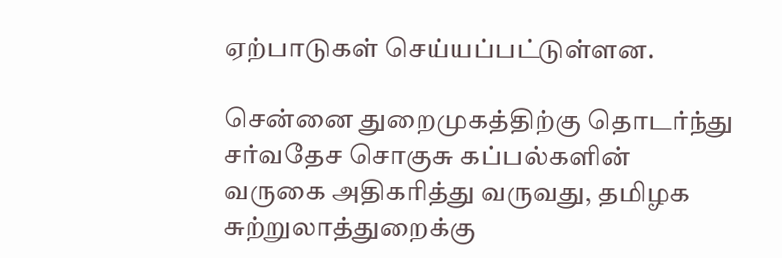ஏற்பாடுகள் செய்யப்பட்டுள்ளன.

சென்னை துறைமுகத்திற்கு தொடர்ந்து சர்வதேச சொகுசு கப்பல்களின் வருகை அதிகரித்து வருவது, தமிழக சுற்றுலாத்துறைக்கு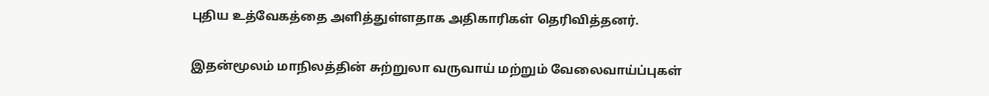புதிய உத்வேகத்தை அளித்துள்ளதாக அதிகாரிகள் தெரிவித்தனர்.

இதன்மூலம் மாநிலத்தின் சுற்றுலா வருவாய் மற்றும் வேலைவாய்ப்புகள்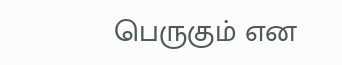பெருகும் என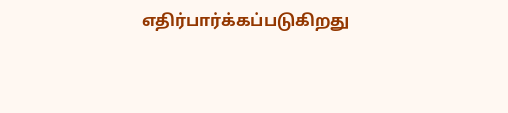எதிர்பார்க்கப்படுகிறது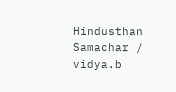Hindusthan Samachar / vidya.b